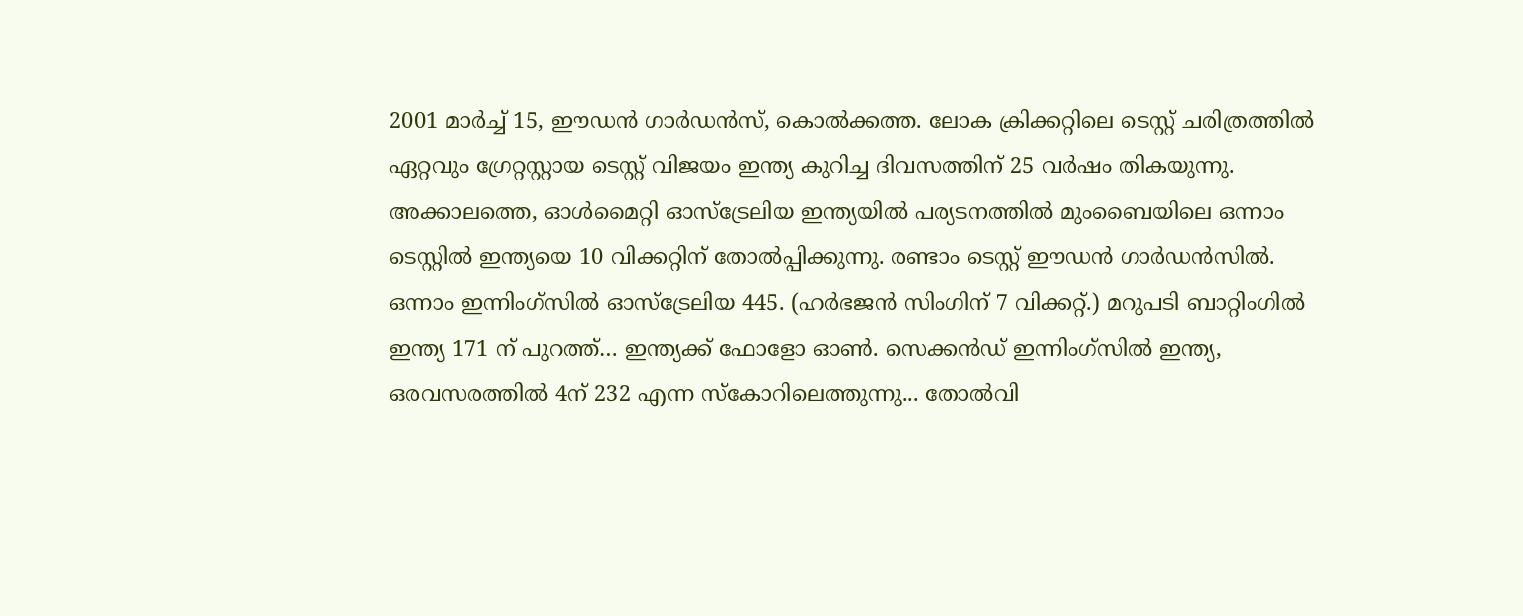2001 മാർച്ച് 15, ഈഡൻ ഗാർഡൻസ്, കൊൽക്കത്ത. ലോക ക്രിക്കറ്റിലെ ടെസ്റ്റ് ചരിത്രത്തിൽ ഏറ്റവും ഗ്രേറ്റസ്റ്റായ ടെസ്റ്റ് വിജയം ഇന്ത്യ കുറിച്ച ദിവസത്തിന് 25 വർഷം തികയുന്നു. അക്കാലത്തെ, ഓൾമൈറ്റി ഓസ്ട്രേലിയ ഇന്ത്യയിൽ പര്യടനത്തിൽ മുംബൈയിലെ ഒന്നാം ടെസ്റ്റിൽ ഇന്ത്യയെ 10 വിക്കറ്റിന് തോൽപ്പിക്കുന്നു. രണ്ടാം ടെസ്റ്റ് ഈഡൻ ഗാർഡൻസിൽ. ഒന്നാം ഇന്നിംഗ്സിൽ ഓസ്ട്രേലിയ 445. (ഹർഭജൻ സിംഗിന് 7 വിക്കറ്റ്.) മറുപടി ബാറ്റിംഗിൽ ഇന്ത്യ 171 ന് പുറത്ത്… ഇന്ത്യക്ക് ഫോളോ ഓൺ. സെക്കൻഡ് ഇന്നിംഗ്സിൽ ഇന്ത്യ, ഒരവസരത്തിൽ 4ന് 232 എന്ന സ്കോറിലെത്തുന്നു... തോൽവി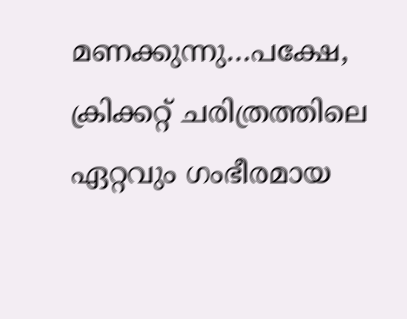മണക്കുന്നു…പക്ഷേ, ക്രിക്കറ്റ് ചരിത്രത്തിലെ ഏറ്റവും ഗംഭീരമായ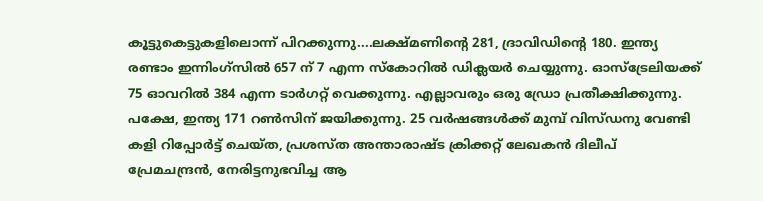കൂട്ടുകെട്ടുകളിലൊന്ന് പിറക്കുന്നു....ലക്ഷ്മണിൻ്റെ 281, ദ്രാവിഡിൻ്റെ 180. ഇന്ത്യ രണ്ടാം ഇന്നിംഗ്സിൽ 657 ന് 7 എന്ന സ്കോറിൽ ഡിക്ലയർ ചെയ്യുന്നു. ഓസ്ട്രേലിയക്ക് 75 ഓവറിൽ 384 എന്ന ടാർഗറ്റ് വെക്കുന്നു. എല്ലാവരും ഒരു ഡ്രോ പ്രതീക്ഷിക്കുന്നു. പക്ഷേ, ഇന്ത്യ 171 റൺസിന് ജയിക്കുന്നു. 25 വർഷങ്ങൾക്ക് മുമ്പ് വിസ്ഡനു വേണ്ടി കളി റിപ്പോർട്ട് ചെയ്ത, പ്രശസ്ത അന്താരാഷ്ട ക്രിക്കറ്റ് ലേഖകൻ ദിലീപ് പ്രേമചന്ദ്രൻ, നേരിട്ടനുഭവിച്ച ആ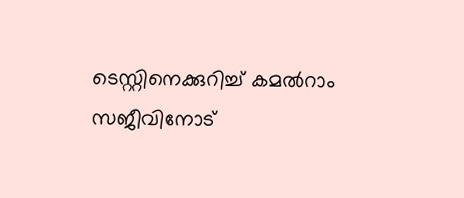ടെസ്റ്റിനെക്കുറിച്ച് കമൽറാം സജീവിനോട്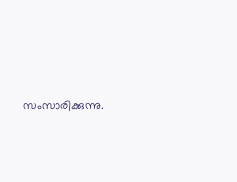സംസാരിക്കുന്നു.